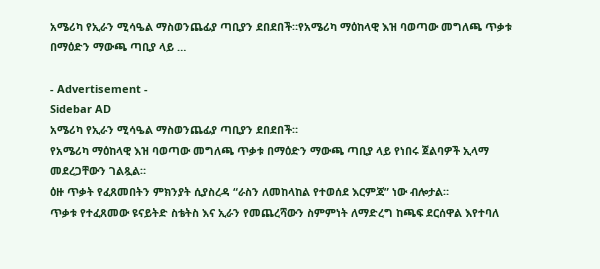አሜሪካ የኢራን ሚሳዔል ማስወንጨፊያ ጣቢያን ደበደበች።የአሜሪካ ማዕከላዊ እዝ ባወጣው መግለጫ ጥቃቱ በማዕድን ማውጫ ጣቢያ ላይ …

- Advertisement -
Sidebar AD
አሜሪካ የኢራን ሚሳዔል ማስወንጨፊያ ጣቢያን ደበደበች።
የአሜሪካ ማዕከላዊ እዝ ባወጣው መግለጫ ጥቃቱ በማዕድን ማውጫ ጣቢያ ላይ የነበሩ ጀልባዎች ኢላማ መደረጋቸውን ገልጿል።
ዕዙ ጥቃት የፈጸመበትን ምክንያት ሲያስረዳ “ራስን ለመከላከል የተወሰደ እርምጃ” ነው ብሎታል።
ጥቃቱ የተፈጸመው ዩናይትድ ስቴትስ እና ኢራን የመጨረሻውን ስምምነት ለማድረግ ከጫፍ ደርሰዋል እየተባለ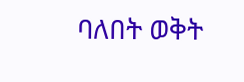ባለበት ወቅት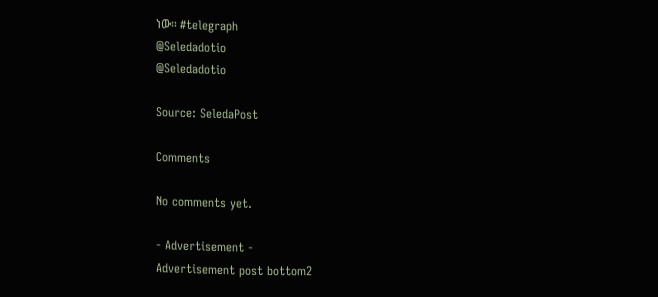ነው። #telegraph
@Seledadotio
@Seledadotio

Source: SeledaPost

Comments

No comments yet.

- Advertisement -
Advertisement post bottom2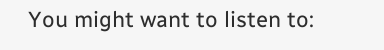You might want to listen to: